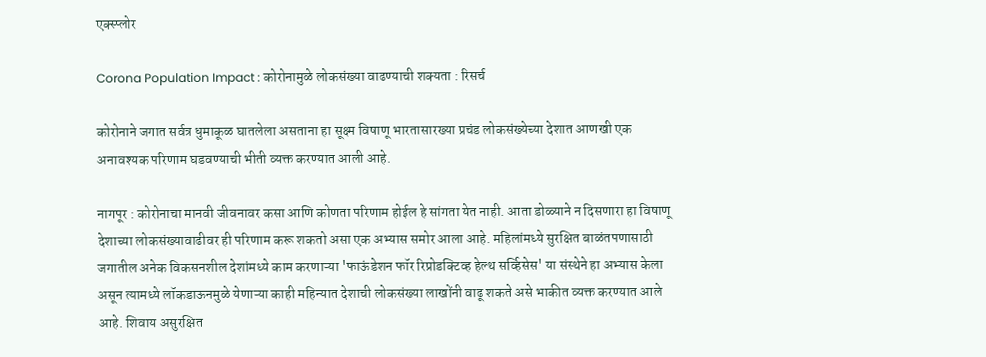एक्स्प्लोर

Corona Population Impact : कोरोनामुळे लोकसंख्या वाढण्याची शक्यता : रिसर्च

कोरोनाने जगात सर्वत्र धुमाकूळ घातलेला असताना हा सूक्ष्म विषाणू भारतासारख्या प्रचंड लोकसंख्येच्या देशात आणखी एक अनावश्यक परिणाम घडवण्याची भीती व्यक्त करण्यात आली आहे.

नागपूर : कोरोनाचा मानवी जीवनावर कसा आणि कोणता परिणाम होईल हे सांगता येत नाही. आता डोळ्याने न दिसणारा हा विषाणू देशाच्या लोकसंख्यावाढीवर ही परिणाम करू शकतो असा एक अभ्यास समोर आला आहे. महिलांमध्ये सुरक्षित बाळंतपणासाठी जगातील अनेक विकसनशील देशांमध्ये काम करणाऱ्या 'फाऊंडेशन फॉर रिप्रोडक्टिव्ह हेल्थ सर्व्हिसेस' या संस्थेने हा अभ्यास केला असून त्यामध्ये लॉकडाऊनमुळे येणाऱ्या काही महिन्यात देशाची लोकसंख्या लाखोंनी वाढू शकते असे भाकीत व्यक्त करण्यात आले आहे. शिवाय असुरक्षित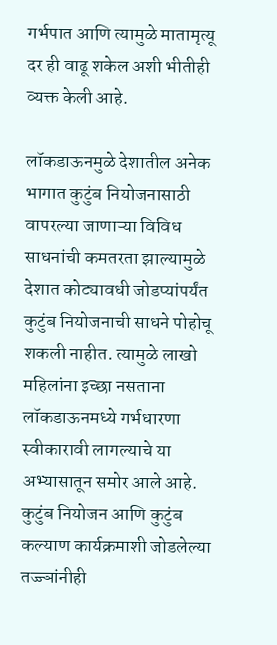गर्भपात आणि त्यामुळे मातामृत्यू दर ही वाढू शकेल अशी भीतीही व्यक्त केली आहे.

लॉकडाऊनमुळे देशातील अनेक भागात कुटुंब नियोजनासाठी वापरल्या जाणाऱ्या विविध साधनांची कमतरता झाल्यामुळे देशात कोट्यावधी जोडप्यांपर्यंत कुटुंब नियोजनाची साधने पोहोचू शकली नाहीत. त्यामुळे लाखो महिलांना इच्छा नसताना लॉकडाऊनमध्ये गर्भधारणा स्वीकारावी लागल्याचे या अभ्यासातून समोर आले आहे. कुटुंब नियोजन आणि कुटुंब कल्याण कार्यक्रमाशी जोडलेल्या तज्ज्ञांनीही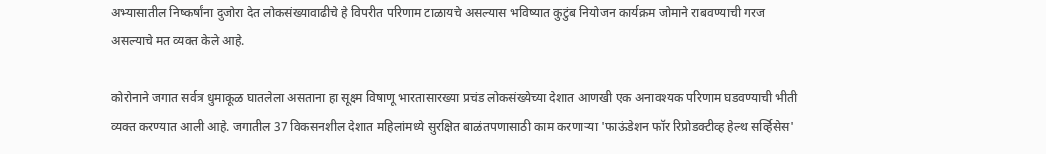अभ्यासातील निष्कर्षांना दुजोरा देत लोकसंख्यावाढीचे हे विपरीत परिणाम टाळायचे असल्यास भविष्यात कुटुंब नियोजन कार्यक्रम जोमाने राबवण्याची गरज असल्याचे मत व्यक्त केले आहे.

कोरोनाने जगात सर्वत्र धुमाकूळ घातलेला असताना हा सूक्ष्म विषाणू भारतासारख्या प्रचंड लोकसंख्येच्या देशात आणखी एक अनावश्यक परिणाम घडवण्याची भीती व्यक्त करण्यात आली आहे. जगातील 37 विकसनशील देशात महिलांमध्ये सुरक्षित बाळंतपणासाठी काम करणाऱ्या 'फाऊंडेशन फॉर रिप्रोडक्टीव्ह हेल्थ सर्व्हिसेस'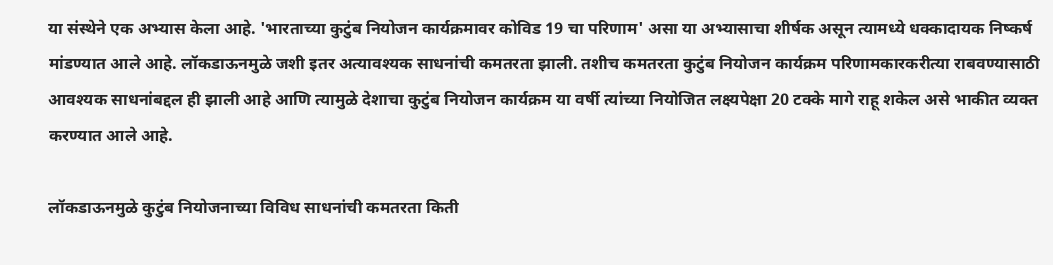या संस्थेने एक अभ्यास केला आहे. 'भारताच्या कुटुंब नियोजन कार्यक्रमावर कोविड 19 चा परिणाम' असा या अभ्यासाचा शीर्षक असून त्यामध्ये धक्कादायक निष्कर्ष मांडण्यात आले आहे. लॉकडाऊनमुळे जशी इतर अत्यावश्यक साधनांची कमतरता झाली. तशीच कमतरता कुटुंब नियोजन कार्यक्रम परिणामकारकरीत्या राबवण्यासाठी आवश्यक साधनांबद्दल ही झाली आहे आणि त्यामुळे देशाचा कुटुंब नियोजन कार्यक्रम या वर्षी त्यांच्या नियोजित लक्ष्यपेक्षा 20 टक्के मागे राहू शकेल असे भाकीत व्यक्त करण्यात आले आहे.

लॉकडाऊनमुळे कुटुंब नियोजनाच्या विविध साधनांची कमतरता किती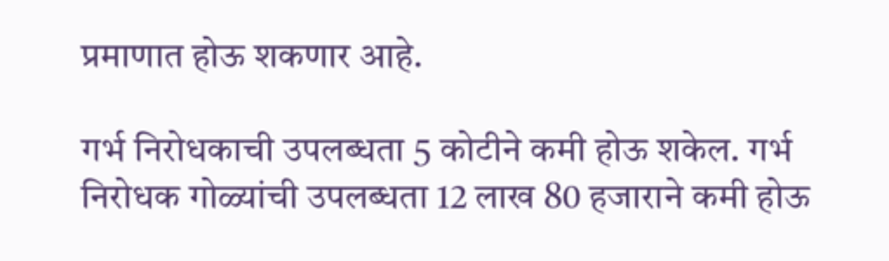प्रमाणात होऊ शकणार आहे.

गर्भ निरोधकाची उपलब्धता 5 कोटीने कमी होऊ शकेल. गर्भ निरोधक गोळ्यांची उपलब्धता 12 लाख 80 हजाराने कमी होऊ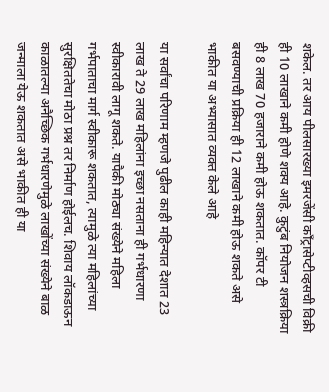शकेल. तर आय पीलसारख्या इमरजेंसी कॉंट्रासेप्टीव्हसची विक्री ही 10 लाखाने कमी होणे शक्य आहे. कुटुंब नियोजन शस्त्रक्रिया ही 8 लाख 70 हजाराने कमी होऊ शकतात. कॉपर टी बसवण्याची प्रक्रिया ही 12 लाखाने कमी होऊ शकते असे भाकीत या अभ्यासात व्यक्त केले आहे

या सर्वांचा परिणाम म्हणजे पुढील काही महिन्यात देशात 23 लाख ते 29 लाख महिलांना इच्छा नसताना ही गर्भधारणा स्वीकारावी लागू शकते. यापैकी मोठ्या संख्येने महिला गर्भपाताचा मार्ग स्वीकारू शकतात, त्यामुळे त्या महिलांच्या सुरक्षिततेचा मोठा प्रश्न तर निर्माण होईलच. शिवाय लॉकडाऊन काळातल्या अनैच्छिक गर्भधारणेमुळे लाखोंच्या संख्येने बाळ जन्माला येऊ शकतात असे भाकीत ही या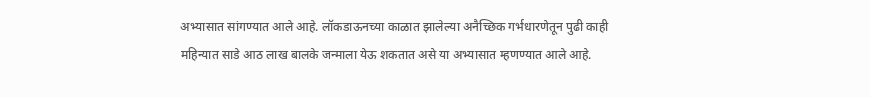अभ्यासात सांगण्यात आले आहे. लॉकडाऊनच्या काळात झालेल्या अनैच्छिक गर्भधारणेतून पुढी काही महिन्यात साडे आठ लाख बालके जन्माला येऊ शकतात असे या अभ्यासात म्हणण्यात आले आहे.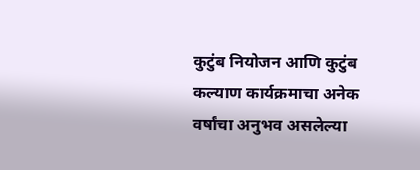कुटुंब नियोजन आणि कुटुंब कल्याण कार्यक्रमाचा अनेक वर्षांचा अनुभव असलेल्या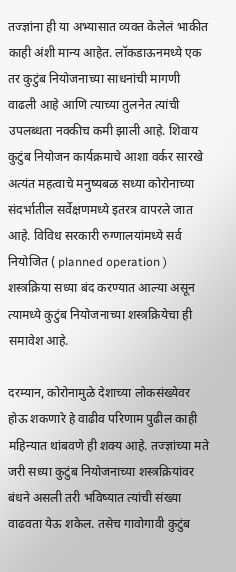तज्ज्ञांना ही या अभ्यासात व्यक्त केलेलं भाकीत काही अंशी मान्य आहेत. लॉकडाऊनमध्ये एक तर कुटुंब नियोजनाच्या साधनांची मागणी वाढली आहे आणि त्याच्या तुलनेत त्यांची उपलब्धता नक्कीच कमी झाली आहे. शिवाय कुटुंब नियोजन कार्यक्रमाचे आशा वर्कर सारखे अत्यंत महत्वाचे मनुष्यबळ सध्या कोरोनाच्या संदर्भातील सर्वेक्षणमध्ये इतरत्र वापरले जात आहे. विविध सरकारी रुग्णालयांमध्ये सर्व नियोजित ( planned operation ) शस्त्रक्रिया सध्या बंद करण्यात आल्या असून त्यामध्ये कुटुंब नियोजनाच्या शस्त्रक्रियेचा ही समावेश आहे.

दरम्यान, कोरोनामुळे देशाच्या लोकसंख्येवर होऊ शकणारे हे वाढीव परिणाम पुढील काही महिन्यात थांबवणे ही शक्य आहे. तज्ज्ञांच्या मते जरी सध्या कुटुंब नियोजनाच्या शस्त्रक्रियांवर बंधने असली तरी भविष्यात त्यांची संख्या वाढवता येऊ शकेल. तसेच गावोगावी कुटुंब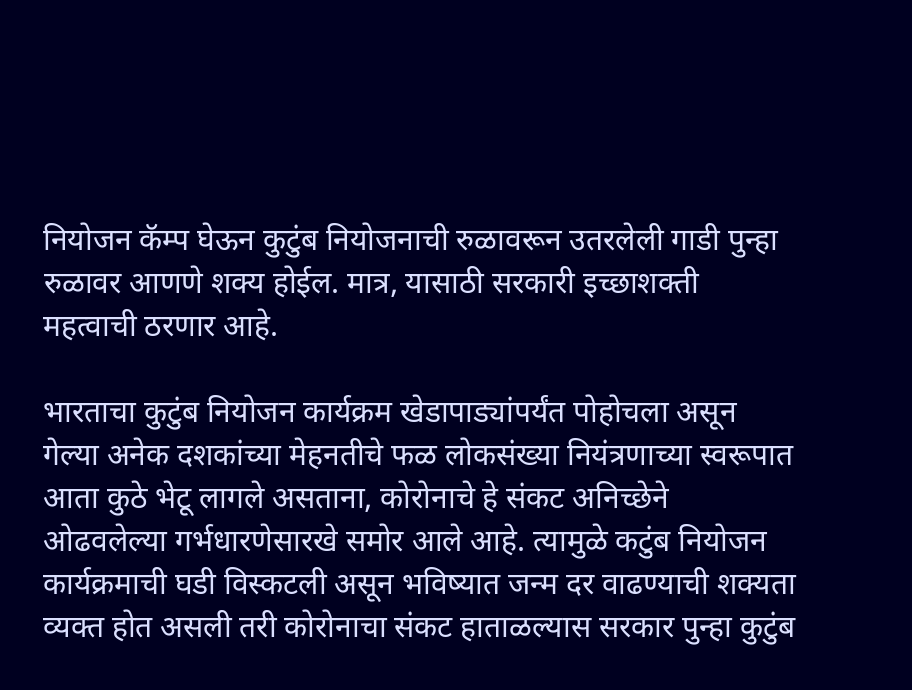नियोजन कॅम्प घेऊन कुटुंब नियोजनाची रुळावरून उतरलेली गाडी पुन्हा रुळावर आणणे शक्य होईल. मात्र, यासाठी सरकारी इच्छाशक्ती महत्वाची ठरणार आहे.

भारताचा कुटुंब नियोजन कार्यक्रम खेडापाड्यांपर्यंत पोहोचला असून गेल्या अनेक दशकांच्या मेहनतीचे फळ लोकसंख्या नियंत्रणाच्या स्वरूपात आता कुठे भेटू लागले असताना, कोरोनाचे हे संकट अनिच्छेने ओढवलेल्या गर्भधारणेसारखे समोर आले आहे. त्यामुळे कटुंब नियोजन कार्यक्रमाची घडी विस्कटली असून भविष्यात जन्म दर वाढण्याची शक्यता व्यक्त होत असली तरी कोरोनाचा संकट हाताळल्यास सरकार पुन्हा कुटुंब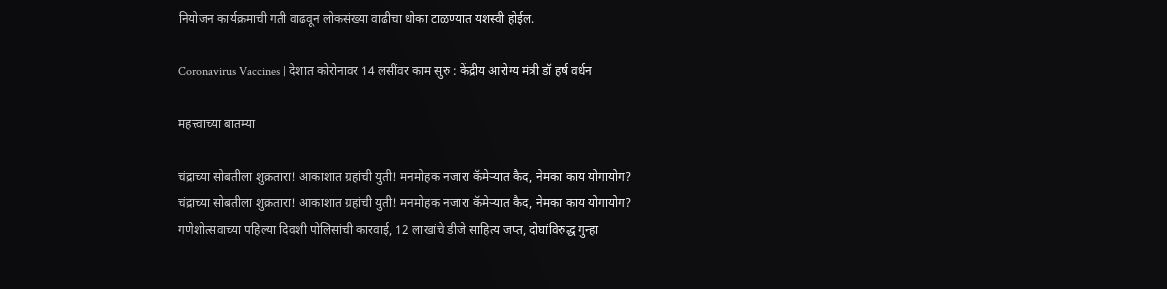नियोजन कार्यक्रमाची गती वाढवून लोकसंख्या वाढीचा धोका टाळण्यात यशस्वी होईल.

Coronavirus Vaccines | देशात कोरोनावर 14 लसींवर काम सुरु : केंद्रीय आरोग्य मंत्री डॉ हर्ष वर्धन

महत्त्वाच्या बातम्या

चंद्राच्या सोबतीला शुक्रतारा! आकाशात ग्रहांची युती! मनमोहक नजारा कॅमेऱ्यात कैद, नेमका काय योगायोग?
चंद्राच्या सोबतीला शुक्रतारा! आकाशात ग्रहांची युती! मनमोहक नजारा कॅमेऱ्यात कैद, नेमका काय योगायोग?
गणेशोत्सवाच्या पहिल्या दिवशी पोलिसांची कारवाई, 12 लाखांचे डीजे साहित्य जप्त, दोघांविरुद्ध गुन्हा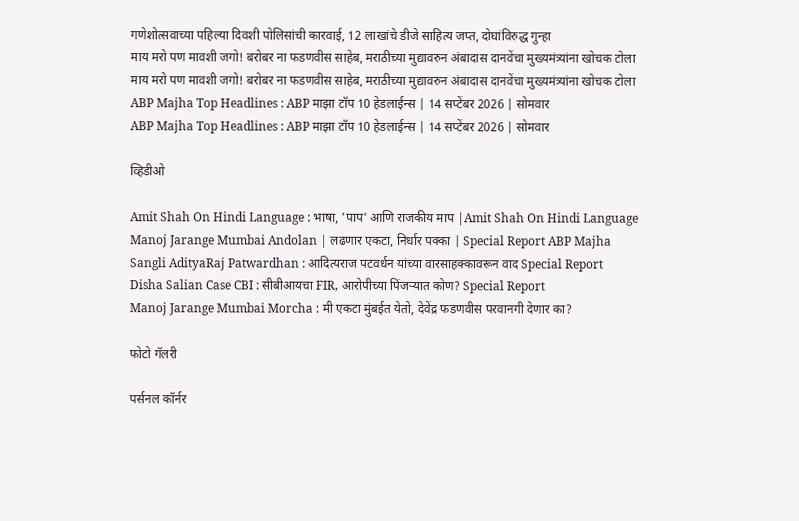गणेशोत्सवाच्या पहिल्या दिवशी पोलिसांची कारवाई, 12 लाखांचे डीजे साहित्य जप्त, दोघांविरुद्ध गुन्हा
माय मरो पण मावशी जगो! बरोबर ना फडणवीस साहेब, मराठीच्या मुद्यावरुन अंबादास दानवेंचा मुख्यमंत्र्यांना खोचक टोला
माय मरो पण मावशी जगो! बरोबर ना फडणवीस साहेब, मराठीच्या मुद्यावरुन अंबादास दानवेंचा मुख्यमंत्र्यांना खोचक टोला
ABP Majha Top Headlines : ABP माझा टॉप 10 हेडलाईन्स | 14 सप्टेंबर 2026 | सोमवार
ABP Majha Top Headlines : ABP माझा टॉप 10 हेडलाईन्स | 14 सप्टेंबर 2026 | सोमवार

व्हिडीओ

Amit Shah On Hindi Language : भाषा, 'पाप' आणि राजकीय माप |Amit Shah On Hindi Language
Manoj Jarange Mumbai Andolan | लढणार एकटा, निर्धार पक्का | Special Report ABP Majha
Sangli AdityaRaj Patwardhan : आदित्यराज पटवर्धन यांच्या वारसाहक्कावरून वाद Special Report
Disha Salian Case CBI : सीबीआयचा FIR, आरोपीच्या पिंजऱ्यात कोण? Special Report
Manoj Jarange Mumbai Morcha : मी एकटा मुंबईत येतो, देवेंद्र फडणवीस परवानगी देणार का?

फोटो गॅलरी

पर्सनल कॉर्नर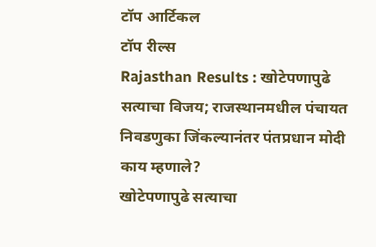टॉप आर्टिकल
टॉप रील्स
Rajasthan Results : खोटेपणापुढे सत्याचा विजय; राजस्थानमधील पंचायत निवडणुका जिंकल्यानंतर पंतप्रधान मोदी काय म्हणाले?
खोटेपणापुढे सत्याचा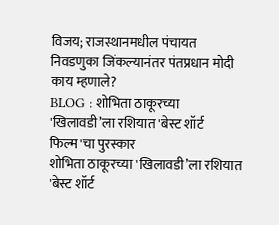विजय; राजस्थानमधील पंचायत निवडणुका जिंकल्यानंतर पंतप्रधान मोदी काय म्हणाले?
BLOG : शोभिता ठाकूरच्या 'खिलावडी’ला रशियात 'बेस्ट शॉर्ट फिल्म'चा पुरस्कार
शोभिता ठाकूरच्या 'खिलावडी’ला रशियात 'बेस्ट शॉर्ट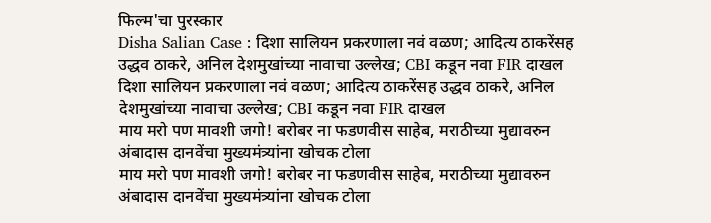फिल्म'चा पुरस्कार
Disha Salian Case : दिशा सालियन प्रकरणाला नवं वळण; आदित्य ठाकरेंसह उद्धव ठाकरे, अनिल देशमुखांच्या नावाचा उल्लेख; CBI कडून नवा FIR दाखल
दिशा सालियन प्रकरणाला नवं वळण; आदित्य ठाकरेंसह उद्धव ठाकरे, अनिल देशमुखांच्या नावाचा उल्लेख; CBI कडून नवा FIR दाखल
माय मरो पण मावशी जगो! बरोबर ना फडणवीस साहेब, मराठीच्या मुद्यावरुन अंबादास दानवेंचा मुख्यमंत्र्यांना खोचक टोला
माय मरो पण मावशी जगो! बरोबर ना फडणवीस साहेब, मराठीच्या मुद्यावरुन अंबादास दानवेंचा मुख्यमंत्र्यांना खोचक टोला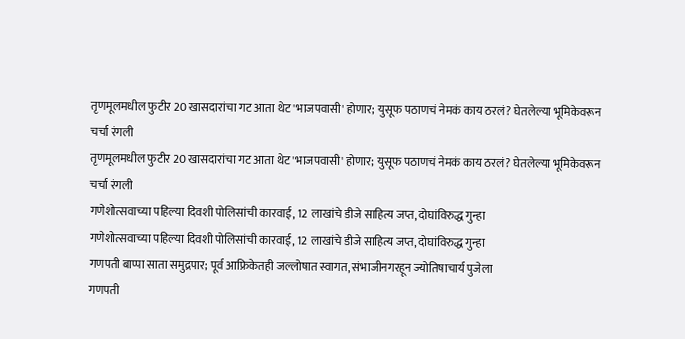तृणमूलमधील फुटीर 20 खासदारांचा गट आता थेट 'भाजपवासी' होणार; युसूफ पठाणचं नेमकं काय ठरलं? घेतलेल्या भूमिकेवरून चर्चा रंगली
तृणमूलमधील फुटीर 20 खासदारांचा गट आता थेट 'भाजपवासी' होणार; युसूफ पठाणचं नेमकं काय ठरलं? घेतलेल्या भूमिकेवरून चर्चा रंगली
गणेशोत्सवाच्या पहिल्या दिवशी पोलिसांची कारवाई, 12 लाखांचे डीजे साहित्य जप्त, दोघांविरुद्ध गुन्हा
गणेशोत्सवाच्या पहिल्या दिवशी पोलिसांची कारवाई, 12 लाखांचे डीजे साहित्य जप्त, दोघांविरुद्ध गुन्हा
गणपती बाप्पा साता समुद्रपार; पूर्व आफ्रिकेतही जल्लोषात स्वागत, संभाजीनगरहून ज्योतिषाचार्य पुजेला
गणपती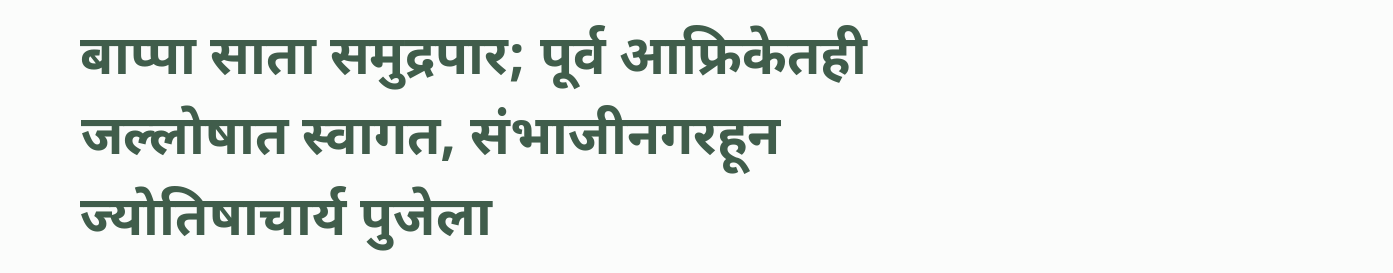बाप्पा साता समुद्रपार; पूर्व आफ्रिकेतही जल्लोषात स्वागत, संभाजीनगरहून ज्योतिषाचार्य पुजेला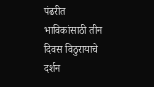पंढरीत भाविकांसाठी तीन दिवस विठुरायाचे दर्शन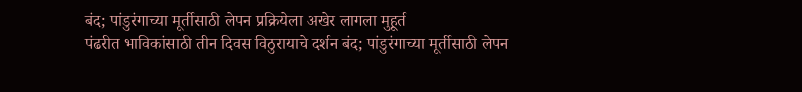बंद; पांडुरंगाच्या मूर्तीसाठी लेपन प्रक्रियेला अखेर लागला मुहूर्त
पंढरीत भाविकांसाठी तीन दिवस विठुरायाचे दर्शन बंद; पांडुरंगाच्या मूर्तीसाठी लेपन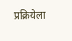प्रक्रियेला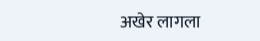अखेर लागला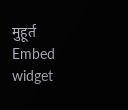मुहूर्त
Embed widget